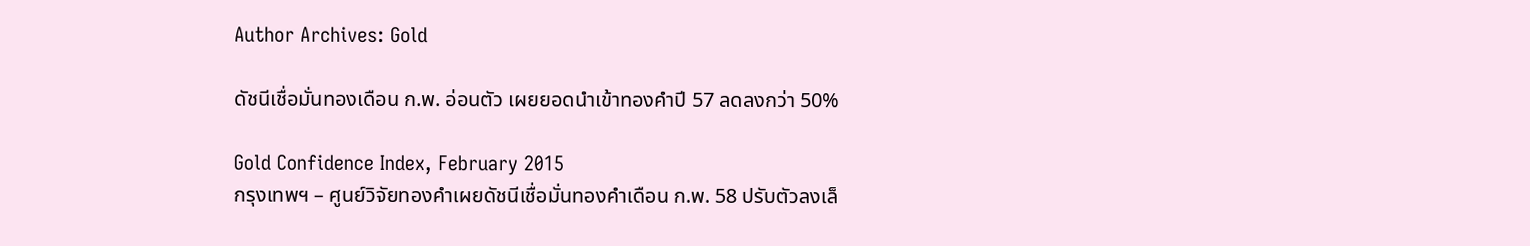Author Archives: Gold

ดัชนีเชื่อมั่นทองเดือน ก.พ. อ่อนตัว เผยยอดนำเข้าทองคำปี 57 ลดลงกว่า 50%

Gold Confidence Index, February 2015
กรุงเทพฯ – ศูนย์วิจัยทองคำเผยดัชนีเชื่อมั่นทองคำเดือน ก.พ. 58 ปรับตัวลงเล็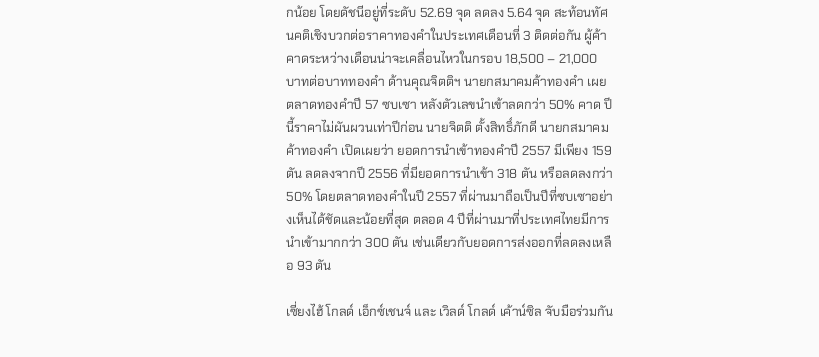กน้อย โดยดัชนีอยู่ที่ระดับ 52.69 จุด ลดลง 5.64 จุด สะท้อนทัศนคติเชิงบวกต่อราคาทองคำในประเทศเดือนที่ 3 ติดต่อกัน ผู้ค้าคาดระหว่างเดือนน่าจะเคลื่อนไหวในกรอบ 18,500 – 21,000 บาทต่อบาททองคำ ด้านคุณจิตติฯ นายกสมาคมค้าทองคำ เผยตลาดทองคำปี 57 ซบเซา หลังตัวเลขนำเข้าลดกว่า 50% คาด ปีนี้ราคาไม่ผันผวนเท่าปีก่อน นายจิตติ ตั้งสิทธิ์ภักดี นายกสมาคมค้าทองคำ เปิดเผยว่า ยอดการนำเข้าทองคำปี 2557 มีเพียง 159 ตัน ลดลงจากปี 2556 ที่มียอดการนำเข้า 318 ตัน หรือลดลงกว่า 50% โดยตลาดทองคำในปี 2557 ที่ผ่านมาถือเป็นปีที่ซบเซาอย่างเห็นได้ชัดและน้อยที่สุด ตลอด 4 ปีที่ผ่านมาที่ประเทศไทยมีการนำเข้ามากกว่า 300 ตัน เช่นเดียวกับยอดการส่งออกที่ลดลงเหลือ 93 ตัน

เซี่ยงไฮ้ โกลด์ เอ็กซ์เชนจ์ และ เวิลด์ โกลด์ เค้าน์ซิล จับมือร่วมกัน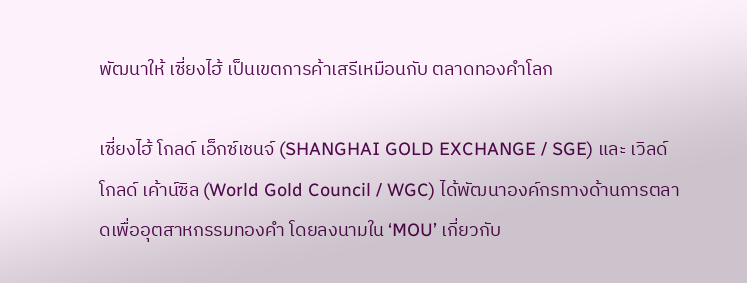พัฒนาให้ เซี่ยงไฮ้ เป็นเขตการค้าเสรีเหมือนกับ ตลาดทองคำโลก

เซี่ยงไฮ้ โกลด์ เอ็กซ์เชนจ์ (SHANGHAI GOLD EXCHANGE / SGE) และ เวิลด์ โกลด์ เค้าน์ซิล (World Gold Council / WGC) ได้พัฒนาองค์กรทางด้านการตลาดเพื่ออุตสาหกรรมทองคำ โดยลงนามใน ‘MOU’ เกี่ยวกับ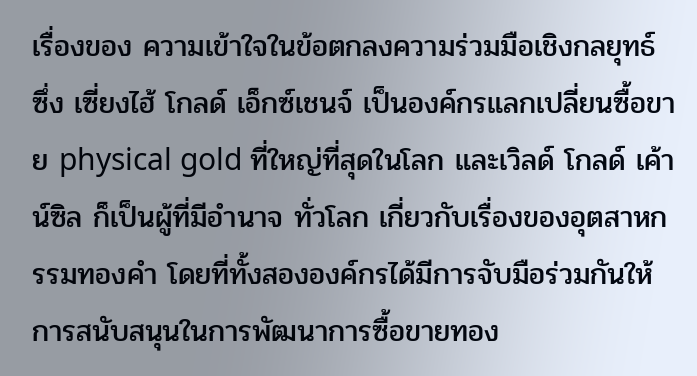เรื่องของ ความเข้าใจในข้อตกลงความร่วมมือเชิงกลยุทธ์ ซึ่ง เซี่ยงไฮ้ โกลด์ เอ็กซ์เชนจ์ เป็นองค์กรแลกเปลี่ยนซื้อขาย physical gold ที่ใหญ่ที่สุดในโลก และเวิลด์ โกลด์ เค้าน์ซิล ก็เป็นผู้ที่มีอำนาจ ทั่วโลก เกี่ยวกับเรื่องของอุตสาหกรรมทองคำ โดยที่ทั้งสององค์กรได้มีการจับมือร่วมกันให้การสนับสนุนในการพัฒนาการซื้อขายทอง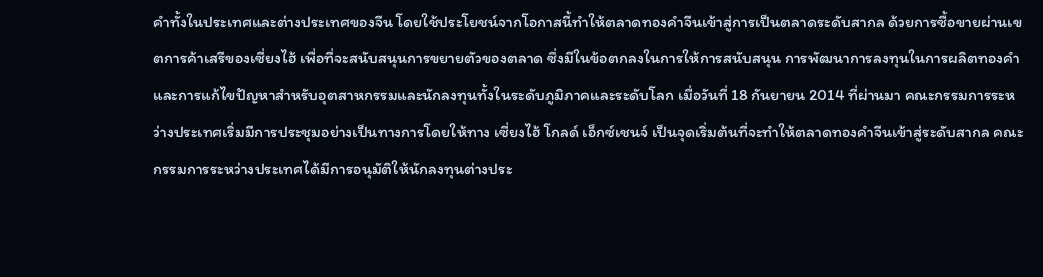คำทั้งในประเทศและต่างประเทศของจีน โดยใช้ประโยชน์จากโอกาสนี้ทำให้ตลาดทองคำจีนเข้าสู่การเป็นตลาดระดับสากล ด้วยการซื้อขายผ่านเขตการค้าเสรีของเซี่ยงไฮ้ เพื่อที่จะสนับสนุนการขยายตัวของตลาด ซึ่งมีในข้อตกลงในการให้การสนับสนุน การพัฒนาการลงทุนในการผลิตทองคำ และการแก้ไขปัญหาสำหรับอุตสาหกรรมและนักลงทุนทั้งในระดับภูมิภาคและระดับโลก เมื่อวันที่ 18 กันยายน 2014 ที่ผ่านมา คณะกรรมการระหว่างประเทศเริ่มมีการประชุมอย่างเป็นทางการโดยให้ทาง เซี่ยงไฮ้ โกลด์ เอ็กซ์เชนจ์ เป็นจุดเริ่มต้นที่จะทำให้ตลาดทองคำจีนเข้าสู่ระดับสากล คณะกรรมการระหว่างประเทศได้มีการอนุมัติให้นักลงทุนต่างประ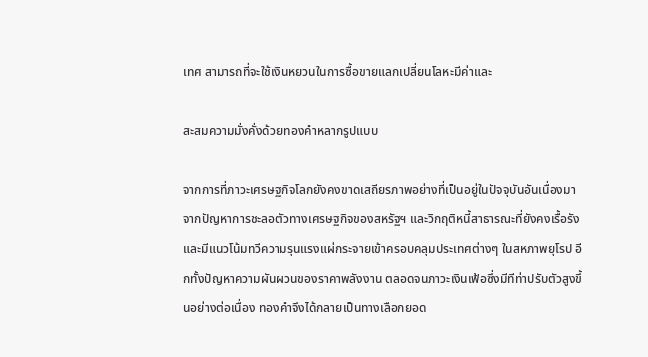เทศ สามารถที่จะใช้เงินหยวนในการซื้อขายแลกเปลี่ยนโลหะมีค่าและ

สะสมความมั่งคั่งด้วยทองคำหลากรูปแบบ

จากการที่ภาวะเศรษฐกิจโลกยังคงขาดเสถียรภาพอย่างที่เป็นอยู่ในปัจจุบันอันเนื่องมาจากปัญหาการชะลอตัวทางเศรษฐกิจของสหรัฐฯ และวิกฤติหนี้สาธารณะที่ยังคงเรื้อรังและมีแนวโน้มทวีความรุนแรงแผ่กระจายเข้าครอบคลุมประเทศต่างๆ ในสหภาพยุโรป อีกทั้งปัญหาความผันผวนของราคาพลังงาน ตลอดจนภาวะเงินเฟ้อซึ่งมีทีท่าปรับตัวสูงขึ้นอย่างต่อเนื่อง ทองคำจึงได้กลายเป็นทางเลือกยอด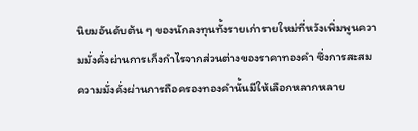นิยมอันดับต้น ๆ ของนักลงทุนทั้งรายเก่ารายใหม่ที่หวังเพิ่มพูนความมั่งคั่งผ่านการเก็งกำไรจากส่วนต่างของราคาทองคำ ซึ่งการสะสมความมั่งคั่งผ่านการถือครองทองคำนั้นมีให้เลือกหลากหลาย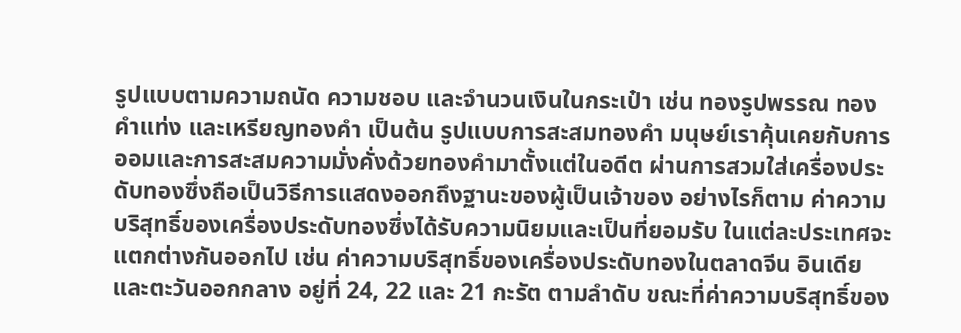รูปแบบตามความถนัด ความชอบ และจำนวนเงินในกระเป๋า เช่น ทองรูปพรรณ ทองคำแท่ง และเหรียญทองคำ เป็นต้น รูปแบบการสะสมทองคำ มนุษย์เราคุ้นเคยกับการออมและการสะสมความมั่งคั่งด้วยทองคำมาตั้งแต่ในอดีต ผ่านการสวมใส่เครื่องประดับทองซึ่งถือเป็นวิธีการแสดงออกถึงฐานะของผู้เป็นเจ้าของ อย่างไรก็ตาม ค่าความบริสุทธิ์ของเครื่องประดับทองซึ่งได้รับความนิยมและเป็นที่ยอมรับ ในแต่ละประเทศจะแตกต่างกันออกไป เช่น ค่าความบริสุทธิ์ของเครื่องประดับทองในตลาดจีน อินเดีย และตะวันออกกลาง อยู่ที่ 24, 22 และ 21 กะรัต ตามลำดับ ขณะที่ค่าความบริสุทธิ์ของ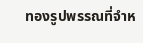ทองรูปพรรณที่จำห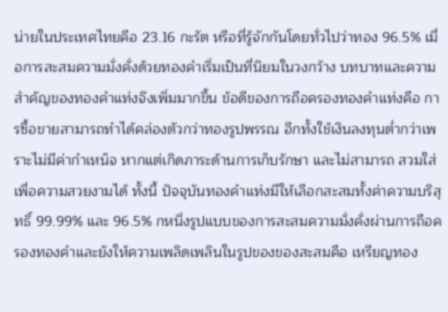น่ายในประเทศไทยคือ 23.16 กะรัต หรือที่รู้จักกันโดยทั่วไปว่าทอง 96.5% เมื่อการสะสมความมั่งคั่งด้วยทองคำเริ่มเป็นที่นิยมในวงกว้าง บทบาทและความสำคัญของทองคำแท่งจึงเพิ่มมากขึ้น ข้อดีของการถือครองทองคำแท่งคือ การซื้อขายสามารถทำได้คล่องตัวกว่าทองรูปพรรณ อีกทั้งใช้เงินลงทุนต่ำกว่าเพราะไม่มีค่ากำเหน็จ หากแต่เกิดภาระด้านการเก็บรักษา และไม่สามารถ สวมใส่เพื่อความสวยงามได้ ทั้งนี้ ปัจจุบันทองคำแท่งมีให้เลือกสะสมทั้งค่าความบริสุทธิ์ 99.99% และ 96.5% กหนึ่งรูปแบบของการสะสมความมั่งคั่งผ่านการถือครองทองคำและยังให้ความเพลิดเพลินในรูปของของสะสมคือ เหรียญทอง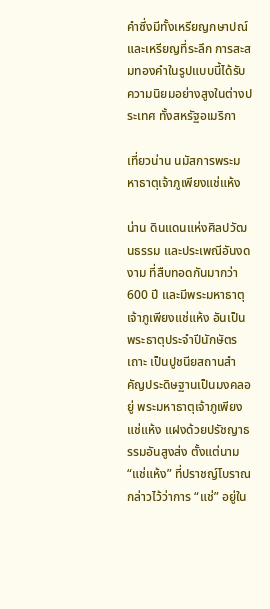คำซึ่งมีทั้งเหรียญกษาปณ์และเหรียญที่ระลึก การสะสมทองคำในรูปแบบนี้ได้รับความนิยมอย่างสูงในต่างประเทศ ทั้งสหรัฐอเมริกา

เที่ยวน่าน นมัสการพระมหาธาตุเจ้าภูเพียงแช่แห้ง

น่าน ดินแดนแห่งศิลปวัฒนธรรม และประเพณีอันงดงาม ที่สืบทอดกันมากว่า 600 ปี และมีพระมหาธาตุเจ้าภูเพียงแช่แห้ง อันเป็นพระธาตุประจำปีนักษัตรเถาะ เป็นปูชนียสถานสำคัญประดิษฐานเป็นมงคลอยู่ พระมหาธาตุเจ้าภูเพียงแช่แห้ง แฝงด้วยปรัชญาธรรมอันสูงส่ง ตั้งแต่นาม “แช่แห้ง” ที่ปราชญ์โบราณกล่าวไว้ว่าการ “แช่” อยู่ใน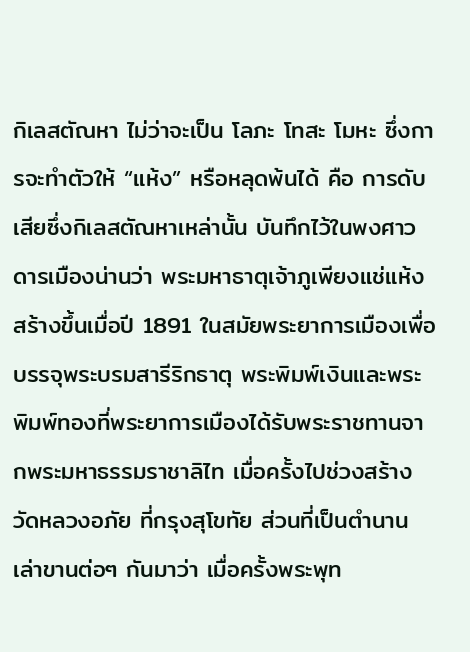กิเลสตัณหา ไม่ว่าจะเป็น โลภะ โทสะ โมหะ ซึ่งการจะทำตัวให้ “แห้ง” หรือหลุดพ้นได้ คือ การดับเสียซึ่งกิเลสตัณหาเหล่านั้น บันทึกไว้ในพงศาวดารเมืองน่านว่า พระมหาธาตุเจ้าภูเพียงแช่แห้ง สร้างขึ้นเมื่อปี 1891 ในสมัยพระยาการเมืองเพื่อบรรจุพระบรมสารีริกธาตุ พระพิมพ์เงินและพระพิมพ์ทองที่พระยาการเมืองได้รับพระราชทานจากพระมหาธรรมราชาลิไท เมื่อครั้งไปช่วงสร้างวัดหลวงอภัย ที่กรุงสุโขทัย ส่วนที่เป็นตำนานเล่าขานต่อๆ กันมาว่า เมื่อครั้งพระพุท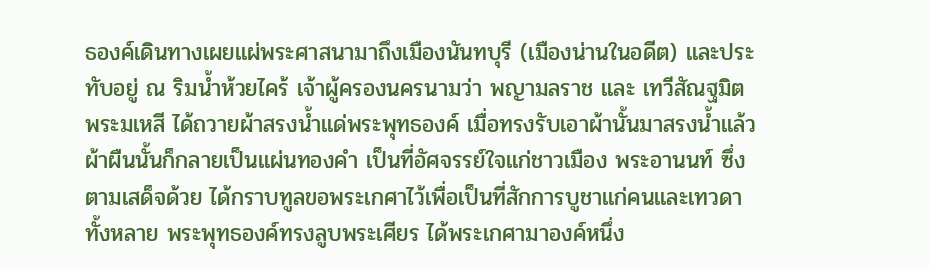ธองค์เดินทางเผยแผ่พระศาสนามาถึงเมืองนันทบุรี (เมืองน่านในอดีต) และประทับอยู่ ณ ริมน้ำห้วยไคร้ เจ้าผู้ครองนครนามว่า พญามลราช และ เทวีสัณฐมิต พระมเหสี ได้ถวายผ้าสรงน้ำแด่พระพุทธองค์ เมื่อทรงรับเอาผ้านั้นมาสรงน้ำแล้ว ผ้าผืนนั้นก็กลายเป็นแผ่นทองคำ เป็นที่อัศจรรย์ใจแก่ชาวเมือง พระอานนท์ ซึ่งตามเสด็จด้วย ได้กราบทูลขอพระเกศาไว้เพื่อเป็นที่สักการบูชาแก่คนและเทวดาทั้งหลาย พระพุทธองค์ทรงลูบพระเศียร ได้พระเกศามาองค์หนึ่ง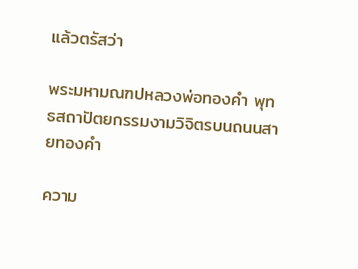แล้วตรัสว่า

พระมหามณฑปหลวงพ่อทองคำ พุทธสถาปัตยกรรมงามวิจิตรบนถนนสายทองคำ

ความ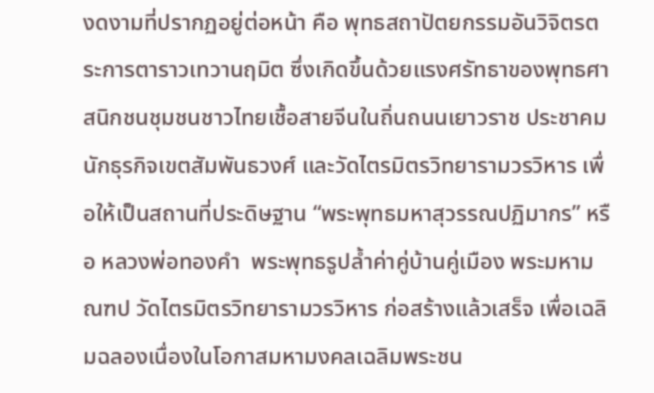งดงามที่ปรากฏอยู่ต่อหน้า คือ พุทธสถาปัตยกรรมอันวิจิตรตระการตาราวเทวานฤมิต ซึ่งเกิดขึ้นด้วยแรงศรัทธาของพุทธศาสนิกชนชุมชนชาวไทยเชื้อสายจีนในถิ่นถนนเยาวราช ประชาคมนักธุรกิจเขตสัมพันธวงศ์ และวัดไตรมิตรวิทยารามวรวิหาร เพื่อให้เป็นสถานที่ประดิษฐาน “พระพุทธมหาสุวรรณปฏิมากร” หรือ หลวงพ่อทองคำ  พระพุทธรูปล้ำค่าคู่บ้านคู่เมือง พระมหามณฑป วัดไตรมิตรวิทยารามวรวิหาร ก่อสร้างแล้วเสร็จ เพื่อเฉลิมฉลองเนื่องในโอกาสมหามงคลเฉลิมพระชน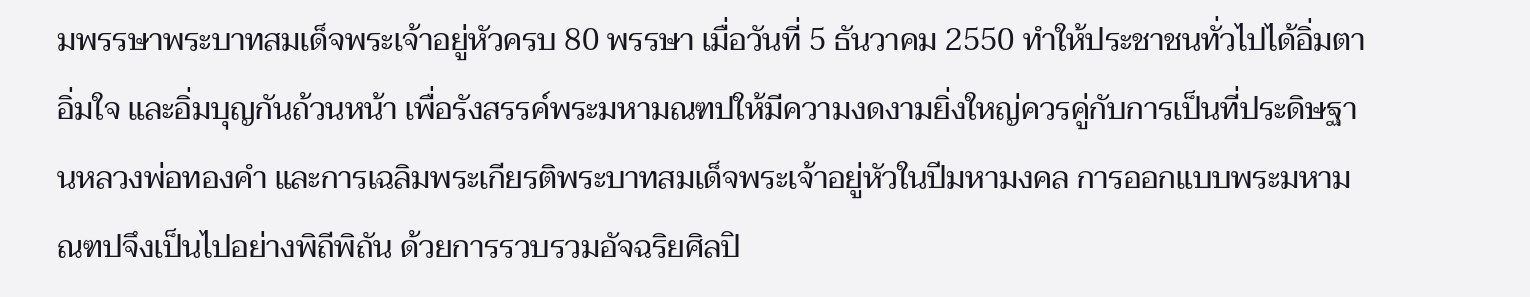มพรรษาพระบาทสมเด็จพระเจ้าอยู่หัวครบ 80 พรรษา เมื่อวันที่ 5 ธันวาคม 2550 ทำให้ประชาชนทั่วไปได้อิ่มตา อิ่มใจ และอิ่มบุญกันถ้วนหน้า เพื่อรังสรรค์พระมหามณฑปให้มีความงดงามยิ่งใหญ่ควรคู่กับการเป็นที่ประดิษฐานหลวงพ่อทองคำ และการเฉลิมพระเกียรติพระบาทสมเด็จพระเจ้าอยู่หัวในปีมหามงคล การออกแบบพระมหามณฑปจึงเป็นไปอย่างพิถีพิถัน ด้วยการรวบรวมอัจฉริยศิลปิ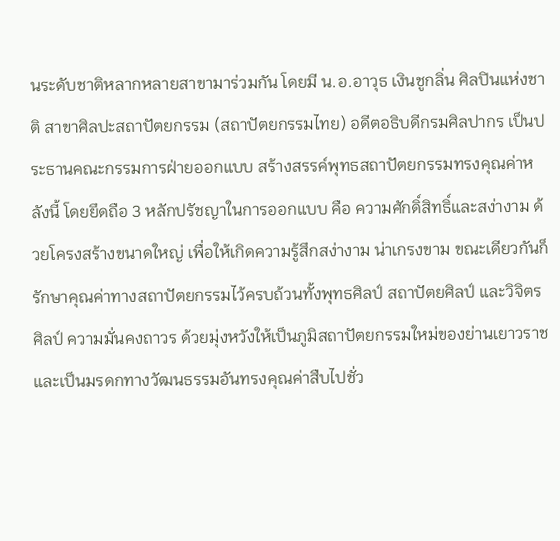นระดับชาติหลากหลายสาขามาร่วมกัน โดยมี น.อ.อาวุธ เงินชูกลิ่น ศิลปินแห่งชาติ สาขาศิลปะสถาปัตยกรรม (สถาปัตยกรรมไทย) อดีตอธิบดีกรมศิลปากร เป็นประธานคณะกรรมการฝ่ายออกแบบ สร้างสรรค์พุทธสถาปัตยกรรมทรงคุณค่าหลังนี้ โดยยึดถือ 3 หลักปรัชญาในการออกแบบ คือ ความศักดิ์สิทธิ์และสง่างาม ด้วยโครงสร้างขนาดใหญ่ เพื่อให้เกิดความรู้สึกสง่างาม น่าเกรงขาม ขณะเดียวกันก็รักษาคุณค่าทางสถาปัตยกรรมไว้ครบถ้วนทั้งพุทธศิลป์ สถาปัตยศิลป์ และวิจิตรศิลป์ ความมั่นคงถาวร ด้วยมุ่งหวังให้เป็นภูมิสถาปัตยกรรมใหม่ของย่านเยาวราช และเป็นมรดกทางวัฒนธรรมอันทรงคุณค่าสืบไปชั่ว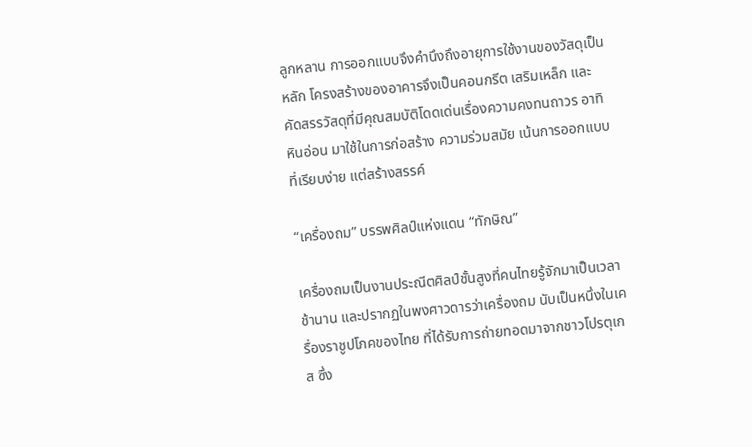ลูกหลาน การออกแบบจึงคำนึงถึงอายุการใช้งานของวัสดุเป็นหลัก โครงสร้างของอาคารจึงเป็นคอนกรีต เสริมเหล็ก และคัดสรรวัสดุที่มีคุณสมบัติโดดเด่นเรื่องความคงทนถาวร อาทิ หินอ่อน มาใช้ในการก่อสร้าง ความร่วมสมัย เน้นการออกแบบที่เรียบง่าย แต่สร้างสรรค์

“เครื่องถม” บรรพศิลป์แห่งแดน “ทักษิณ”

เครื่องถมเป็นงานประณีตศิลป์ชั้นสูงที่คนไทยรู้จักมาเป็นเวลาช้านาน และปรากฏในพงศาวดารว่าเครื่องถม นับเป็นหนึ่งในเครื่องราชูปโภคของไทย ที่ได้รับการถ่ายทอดมาจากชาวโปรตุเกส ซึ่ง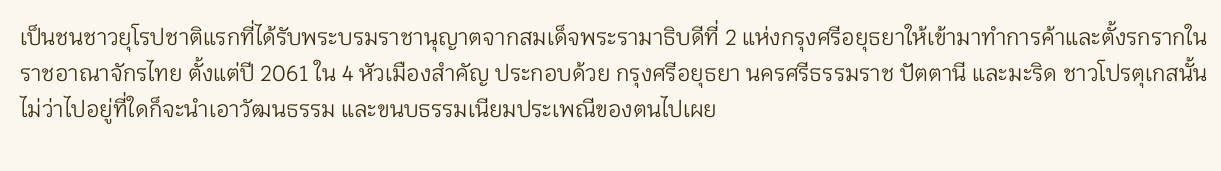เป็นชนชาวยุโรปชาติแรกที่ได้รับพระบรมราชานุญาตจากสมเด็จพระรามาธิบดีที่ 2 แห่งกรุงศรีอยุธยาให้เข้ามาทำการค้าและตั้งรกรากในราชอาณาจักรไทย ตั้งแต่ปี 2061 ใน 4 หัวเมืองสำคัญ ประกอบด้วย กรุงศรีอยุธยา นครศรีธรรมราช ปัตตานี และมะริด ชาวโปรตุเกสนั้นไม่ว่าไปอยู่ที่ใดก็จะนำเอาวัฒนธรรม และขนบธรรมเนียมประเพณีของตนไปเผย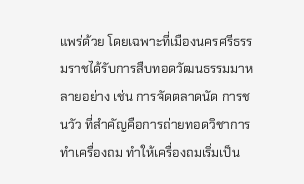แพร่ด้วย โดยเฉพาะที่เมืองนครศรีธรรมราชได้รับการสืบทอดวัฒนธรรมมาหลายอย่าง เช่น การจัดตลาดนัด การชนวัว ที่สำคัญคือการถ่ายทอดวิชาการทำเครื่องถม ทำให้เครื่องถมเริ่มเป็น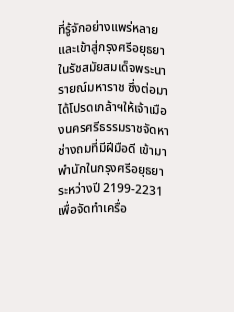ที่รู้จักอย่างแพร่หลาย และเข้าสู่กรุงศรีอยุธยา ในรัชสมัยสมเด็จพระนารายณ์มหาราช ซึ่งต่อมา ได้โปรดเกล้าฯให้เจ้าเมืองนครศรีธรรมราชจัดหาช่างถมที่มีฝีมือดี เข้ามาพำนักในกรุงศรีอยุธยา ระหว่างปี 2199-2231 เพื่อจัดทำเครื่อ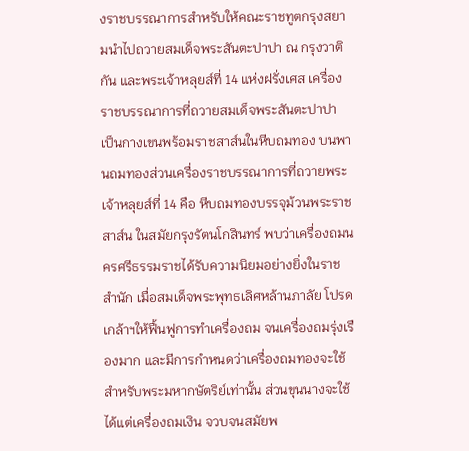งราชบรรณาการสำหรับให้คณะราชทูตกรุงสยามนำไปถวายสมเด็จพระสันตะปาปา ณ กรุงวาติกัน และพระเจ้าหลุยส์ที่ 14 แห่งฝรั่งเศส เครื่องราชบรรณาการที่ถวายสมเด็จพระสันตะปาปา เป็นกางเขนพร้อมราชสาส์นในหีบถมทอง บนพานถมทองส่วนเครื่องราชบรรณาการที่ถวายพระเจ้าหลุยส์ที่ 14 คือ หีบถมทองบรรจุม้วนพระราชสาส์น ในสมัยกรุงรัตนโกสินทร์ พบว่าเครื่องถมนครศรีธรรมราชได้รับความนิยมอย่างยิ่งในราชสำนัก เมื่อสมเด็จพระพุทธเลิศหล้านภาลัย โปรดเกล้าฯให้ฟื้นฟูการทำเครื่องถม จนเครื่องถมรุ่งเรืองมาก และมีการกำหนดว่าเครื่องถมทองจะใช้สำหรับพระมหากษัตริย์เท่านั้น ส่วนขุนนางจะใช้ได้แต่เครื่องถมเงิน จวบจนสมัยพ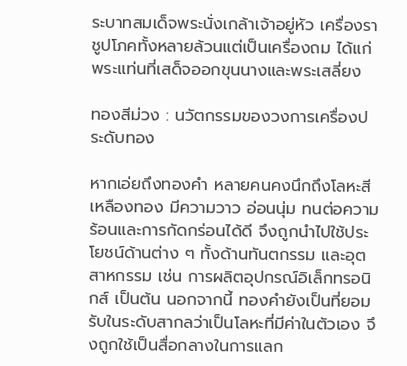ระบาทสมเด็จพระนั่งเกล้าเจ้าอยู่หัว เครื่องราชูปโภคทั้งหลายล้วนแต่เป็นเครื่องถม ได้แก่ พระแท่นที่เสด็จออกขุนนางและพระเสลี่ยง

ทองสีม่วง : นวัตกรรมของวงการเครื่องประดับทอง

หากเอ่ยถึงทองคำ หลายคนคงนึกถึงโลหะสีเหลืองทอง มีความวาว อ่อนนุ่ม ทนต่อความร้อนและการกัดกร่อนได้ดี จึงถูกนำไปใช้ประโยชน์ด้านต่าง ๆ ทั้งด้านทันตกรรม และอุตสาหกรรม เช่น การผลิตอุปกรณ์อิเล็กทรอนิกส์ เป็นต้น นอกจากนี้ ทองคำยังเป็นที่ยอมรับในระดับสากลว่าเป็นโลหะที่มีค่าในตัวเอง จึงถูกใช้เป็นสื่อกลางในการแลก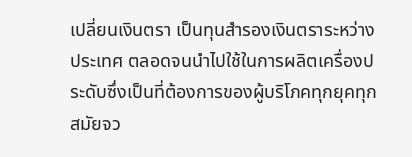เปลี่ยนเงินตรา เป็นทุนสำรองเงินตราระหว่างประเทศ ตลอดจนนำไปใช้ในการผลิตเครื่องประดับซึ่งเป็นที่ต้องการของผู้บริโภคทุกยุคทุกสมัยจว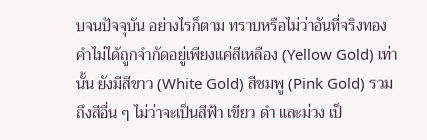บจนปัจจุบัน อย่างไรก็ตาม ทราบหรือไม่ว่าอันที่จริงทองคำไม่ได้ถูกจำกัดอยู่เพียงแค่สีเหลือง (Yellow Gold) เท่านั้น ยังมีสีขาว (White Gold) สีชมพู (Pink Gold) รวมถึงสีอื่น ๆ ไม่ว่าจะเป็นสีฟ้า เขียว ดำ และม่วง เป็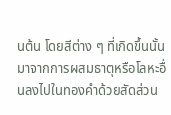นต้น โดยสีต่าง ๆ ที่เกิดขึ้นนั้นมาจากการผสมธาตุหรือโลหะอื่นลงไปในทองคำด้วยสัดส่วน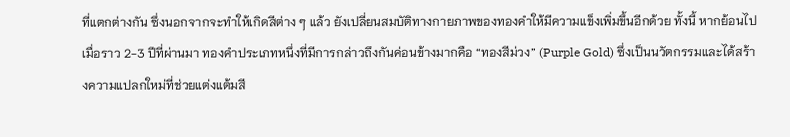ที่แตกต่างกัน ซึ่งนอกจากจะทำให้เกิดสีต่าง ๆ แล้ว ยังเปลี่ยนสมบัติทางกายภาพของทองคำให้มีความแข็งเพิ่มขึ้นอีกด้วย ทั้งนี้ หากย้อนไปเมื่อราว 2-3 ปีที่ผ่านมา ทองคำประเภทหนึ่งที่มีการกล่าวถึงกันค่อนข้างมากคือ “ทองสีม่วง” (Purple Gold) ซึ่งเป็นนวัตกรรมและได้สร้างความแปลกใหม่ที่ช่วยแต่งแต้มสี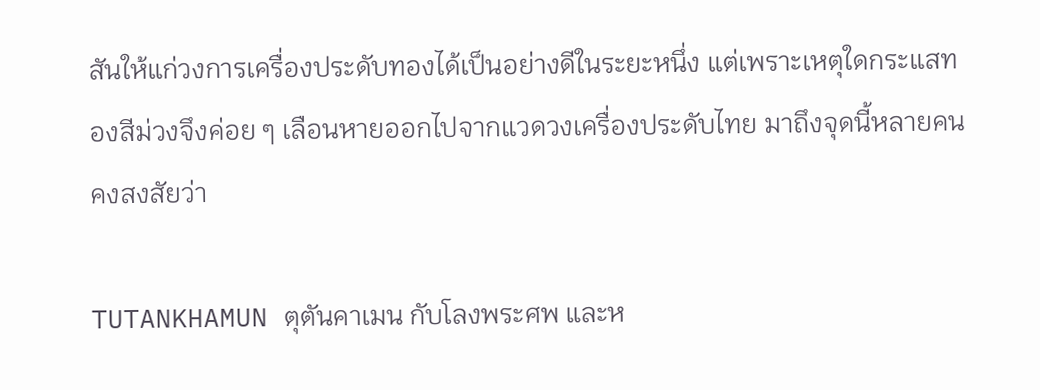สันให้แก่วงการเครื่องประดับทองได้เป็นอย่างดีในระยะหนึ่ง แต่เพราะเหตุใดกระแสทองสีม่วงจึงค่อย ๆ เลือนหายออกไปจากแวดวงเครื่องประดับไทย มาถึงจุดนี้หลายคนคงสงสัยว่า

TUTANKHAMUN ตุตันคาเมน กับโลงพระศพ และห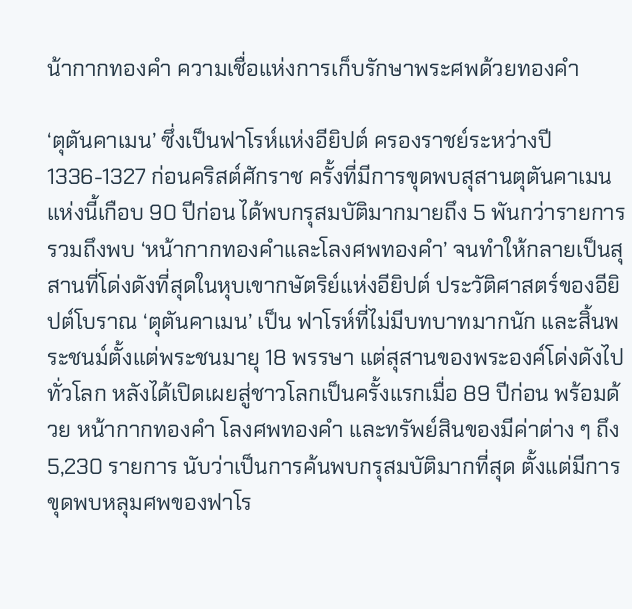น้ากากทองคำ ความเชื่อแห่งการเก็บรักษาพระศพด้วยทองคำ

‘ตุตันคาเมน’ ซึ่งเป็นฟาโรห์แห่งอียิปต์ ครองราชย์ระหว่างปี 1336-1327 ก่อนคริสต์ศักราช ครั้งที่มีการขุดพบสุสานตุตันคาเมนแห่งนี้เกือบ 90 ปีก่อน ได้พบกรุสมบัติมากมายถึง 5 พันกว่ารายการ รวมถึงพบ ‘หน้ากากทองคำและโลงศพทองคำ’ จนทำให้กลายเป็นสุสานที่โด่งดังที่สุดในหุบเขากษัตริย์แห่งอียิปต์ ประวัติศาสตร์ของอียิปต์โบราณ ‘ตุตันคาเมน’ เป็น ฟาโรห์ที่ไม่มีบทบาทมากนัก และสิ้นพระชนม์ตั้งแต่พระชนมายุ 18 พรรษา แต่สุสานของพระองค์โด่งดังไปทั่วโลก หลังได้เปิดเผยสู่ชาวโลกเป็นครั้งแรกเมื่อ 89 ปีก่อน พร้อมด้วย หน้ากากทองคำ โลงศพทองคำ และทรัพย์สินของมีค่าต่าง ๆ ถึง 5,230 รายการ นับว่าเป็นการค้นพบกรุสมบัติมากที่สุด ตั้งแต่มีการขุดพบหลุมศพของฟาโร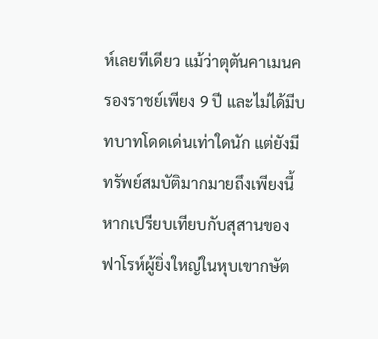ห์เลยทีเดียว แม้ว่าตุตันคาเมนครองราชย์เพียง 9 ปี และไม่ได้มีบทบาทโดดเด่นเท่าใดนัก แต่ยังมีทรัพย์สมบัติมากมายถึงเพียงนี้ หากเปรียบเทียบกับสุสานของฟาโรห์ผู้ยิ่งใหญ่ในหุบเขากษัต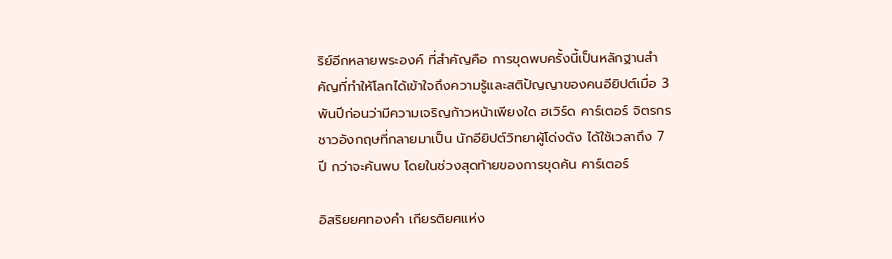ริย์อีกหลายพระองค์ ที่สำคัญคือ การขุดพบครั้งนี้เป็นหลักฐานสำคัญที่ทำให้โลกได้เข้าใจถึงความรู้และสติปัญญาของคนอียิปต์เมื่อ 3 พันปีก่อนว่ามีความเจริญก้าวหน้าเพียงใด ฮเวิร์ด คาร์เตอร์ จิตรกรชาวอังกฤษที่กลายมาเป็น นักอียิปต์วิทยาผู้โด่งดัง ได้ใช้เวลาถึง 7 ปี กว่าจะค้นพบ โดยในช่วงสุดท้ายของการขุดค้น คาร์เตอร์

อิสริยยศทองคำ เกียรติยศแห่ง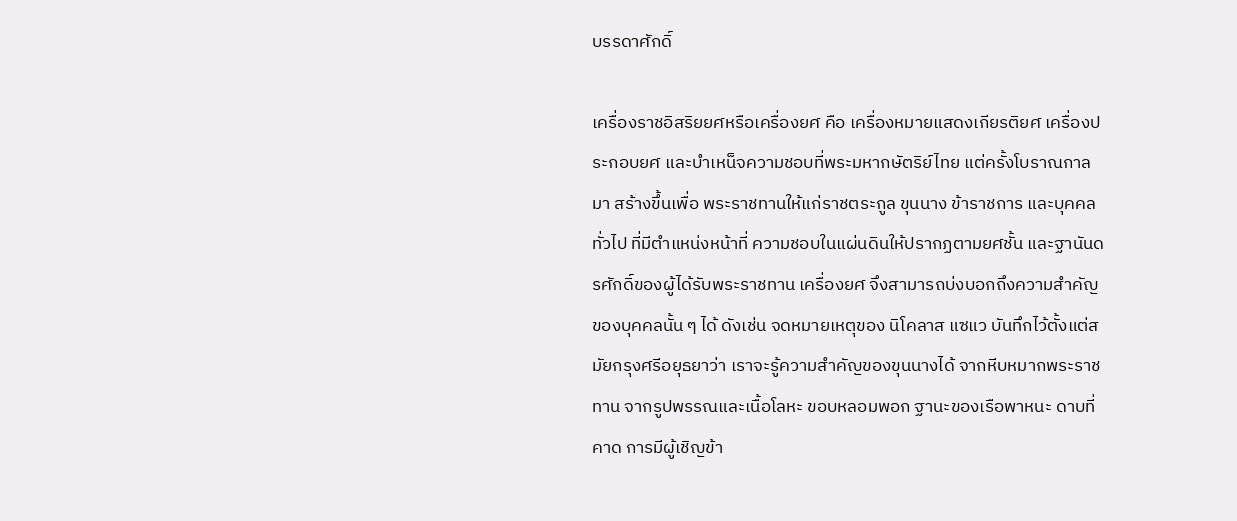บรรดาศักดิ์

เครื่องราชอิสริยยศหรือเครื่องยศ คือ เครื่องหมายแสดงเกียรติยศ เครื่องประกอบยศ และบำเหน็จความชอบที่พระมหากษัตริย์ไทย แต่ครั้งโบราณกาลมา สร้างขึ้นเพื่อ พระราชทานให้แก่ราชตระกูล ขุนนาง ข้าราชการ และบุคคลทั่วไป ที่มีตำแหน่งหน้าที่ ความชอบในแผ่นดินให้ปรากฏตามยศชั้น และฐานันดรศักดิ์ของผู้ได้รับพระราชทาน เครื่องยศ จึงสามารถบ่งบอกถึงความสำคัญของบุคคลนั้น ๆ ได้ ดังเช่น จดหมายเหตุของ นิโคลาส แซแว บันทึกไว้ตั้งแต่สมัยกรุงศรีอยุธยาว่า เราจะรู้ความสำคัญของขุนนางได้ จากหีบหมากพระราชทาน จากรูปพรรณและเนื้อโลหะ ขอบหลอมพอก ฐานะของเรือพาหนะ ดาบที่คาด การมีผู้เชิญข้า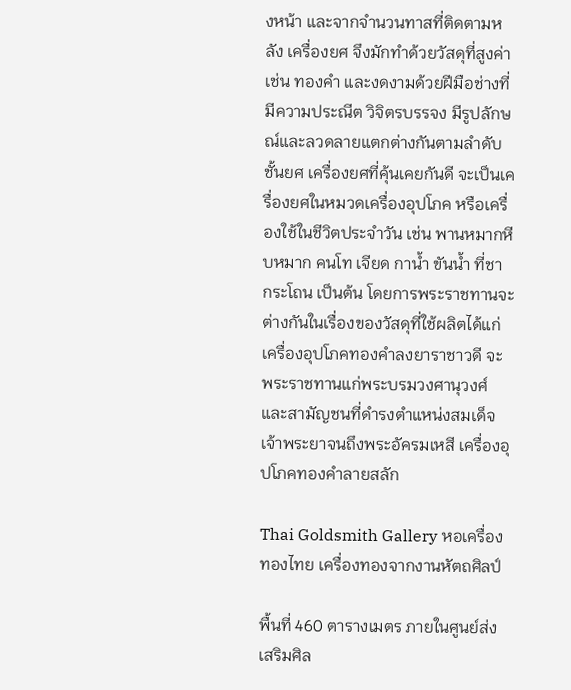งหน้า และจากจำนวนทาสที่ติดตามหลัง เครื่องยศ จึงมักทำด้วยวัสดุที่สูงค่า เช่น ทองคำ และงดงามด้วยฝีมือช่างที่มีความประณีต วิจิตรบรรจง มีรูปลักษณ์และลวดลายแตกต่างกันตามลำดับชั้นยศ เครื่องยศที่คุ้นเคยกันดี จะเป็นเครื่องยศในหมวดเครื่องอุปโภค หรือเครื่องใช้ในชีวิตประจำวัน เช่น พานหมากหีบหมาก คนโท เจียด กาน้ำ ขันน้ำ ที่ชา กระโถน เป็นต้น โดยการพระราชทานจะต่างกันในเรื่องของวัสดุที่ใช้ผลิตได้แก่ เครื่องอุปโภคทองคำลงยาราชาวดี จะพระราชทานแก่พระบรมวงศานุวงศ์ และสามัญชนที่ดำรงตำแหน่งสมเด็จเจ้าพระยาจนถึงพระอัครมเหสี เครื่องอุปโภคทองคำลายสลัก

Thai Goldsmith Gallery หอเครื่องทองไทย เครื่องทองจากงานหัตถศิลป์

พื้นที่ 460 ตารางเมตร ภายในศูนย์ส่งเสริมศิล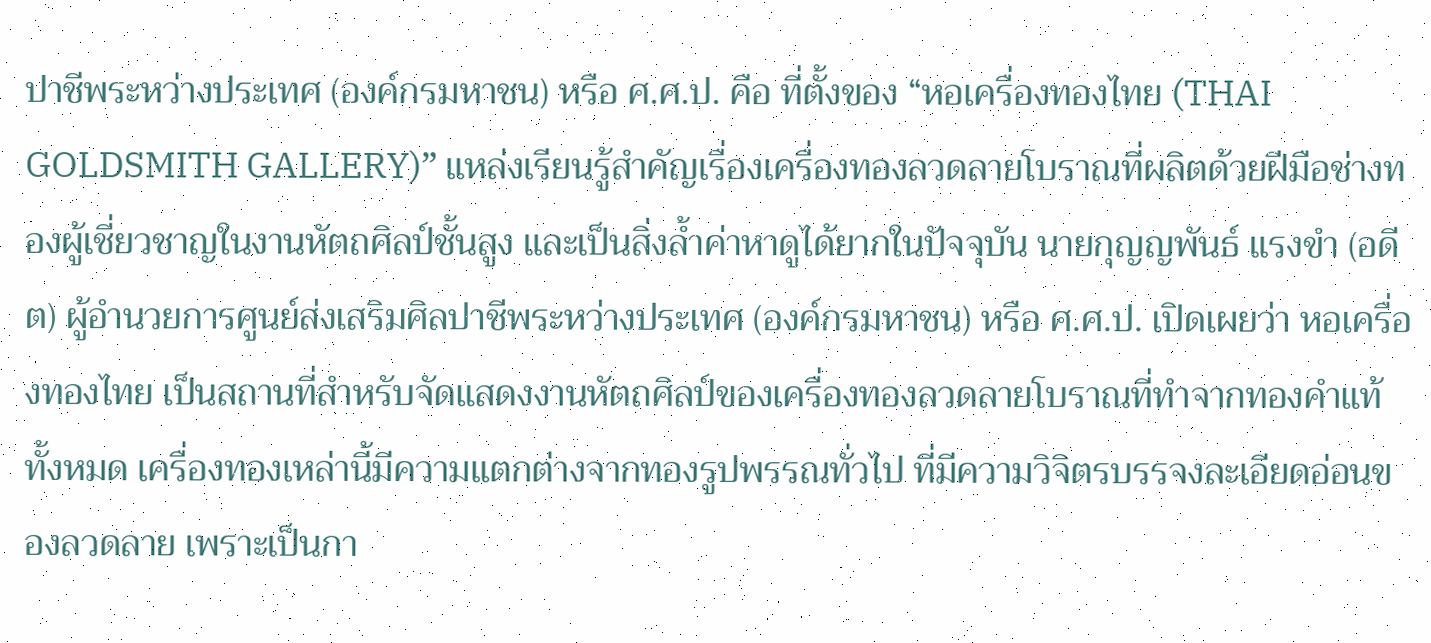ปาชีพระหว่างประเทศ (องค์กรมหาชน) หรือ ศ.ศ.ป. คือ ที่ตั้งของ “หอเครื่องทองไทย (THAI GOLDSMITH GALLERY)” แหล่งเรียนรู้สำคัญเรื่องเครื่องทองลวดลายโบราณที่ผลิตด้วยฝีมือช่างทองผู้เชี่ยวชาญในงานหัตถศิลป์ชั้นสูง และเป็นสิ่งล้ำค่าหาดูได้ยากในปัจจุบัน นายกุญญพันธ์ แรงขำ (อดีต) ผู้อำนวยการศูนย์ส่งเสริมศิลปาชีพระหว่างประเทศ (องค์กรมหาชน) หรือ ศ.ศ.ป. เปิดเผยว่า หอเครื่องทองไทย เป็นสถานที่สำหรับจัดแสดงงานหัตถศิลป์ของเครื่องทองลวดลายโบราณที่ทำจากทองคำแท้ทั้งหมด เครื่องทองเหล่านี้มีความแตกต่างจากทองรูปพรรณทั่วไป ที่มีความวิจิตรบรรจงละเอียดอ่อนของลวดลาย เพราะเป็นกา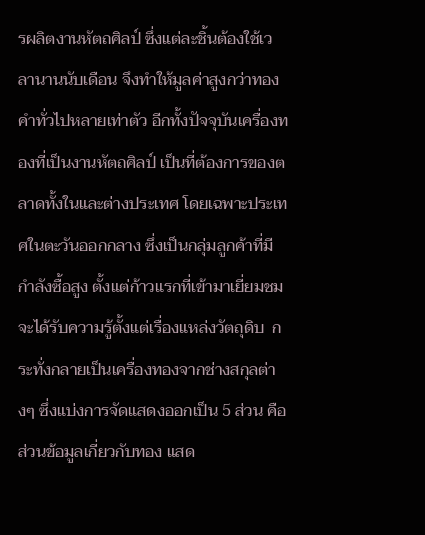รผลิตงานหัตถศิลป์ ซึ่งแต่ละชิ้นต้องใช้เวลานานนับเดือน จึงทำให้มูลค่าสูงกว่าทองคำทั่วไปหลายเท่าตัว อีกทั้งปัจจุบันเครื่องทองที่เป็นงานหัตถศิลป์ เป็นที่ต้องการของตลาดทั้งในและต่างประเทศ โดยเฉพาะประเทศในตะวันออกกลาง ซึ่งเป็นกลุ่มลูกค้าที่มีกำลังซื้อสูง ตั้งแต่ก้าวแรกที่เข้ามาเยี่ยมชม จะได้รับความรู้ตั้งแต่เรื่องแหล่งวัตถุดิบ  กระทั่งกลายเป็นเครื่องทองจากช่างสกุลต่างๆ ซึ่งแบ่งการจัดแสดงออกเป็น 5 ส่วน คือ ส่วนข้อมูลเกี่ยวกับทอง แสด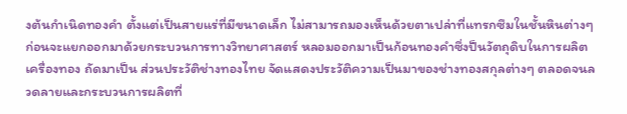งต้นกำเนิดทองคำ ตั้งแต่เป็นสายแร่ที่มีขนาดเล็ก ไม่สามารถมองเห็นด้วยตาเปล่าที่แทรกซึมในชั้นหินต่างๆ ก่อนจะแยกออกมาด้วยกระบวนการทางวิทยาศาสตร์ หลอมออกมาเป็นก้อนทองคำซึ่งป็นวัตถุดิบในการผลิตเครื่องทอง ถัดมาเป็น ส่วนประวัติช่างทองไทย จัดแสดงประวัติความเป็นมาของช่างทองสกุลต่างๆ ตลอดจนลวดลายและกระบวนการผลิตที่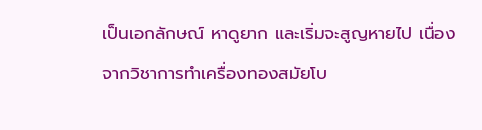เป็นเอกลักษณ์ หาดูยาก และเริ่มจะสูญหายไป เนื่องจากวิชาการทำเครื่องทองสมัยโบ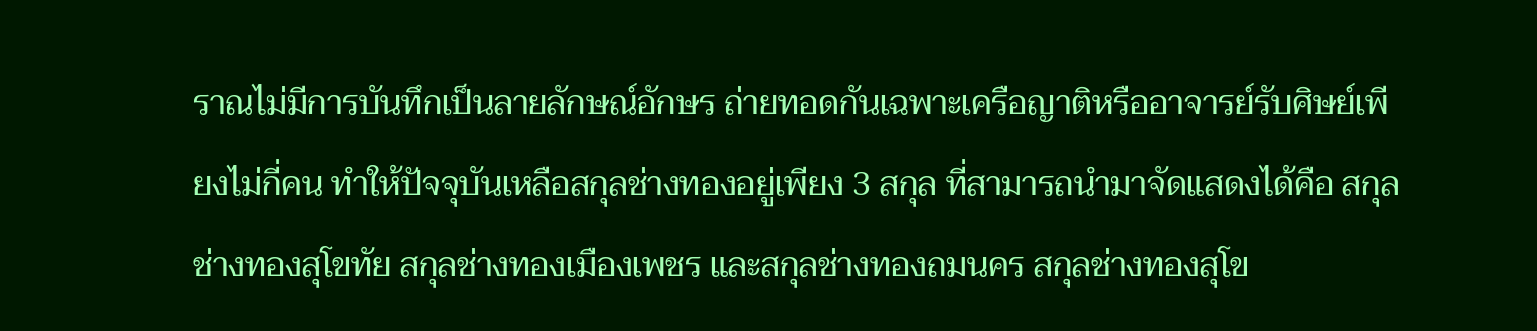ราณไม่มีการบันทึกเป็นลายลักษณ์อักษร ถ่ายทอดกันเฉพาะเครือญาติหรืออาจารย์รับศิษย์เพียงไม่กี่คน ทำให้ปัจจุบันเหลือสกุลช่างทองอยู่เพียง 3 สกุล ที่สามารถนำมาจัดแสดงได้คือ สกุลช่างทองสุโขทัย สกุลช่างทองเมืองเพชร และสกุลช่างทองถมนคร สกุลช่างทองสุโข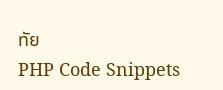ทัย
PHP Code Snippets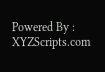Powered By : XYZScripts.com